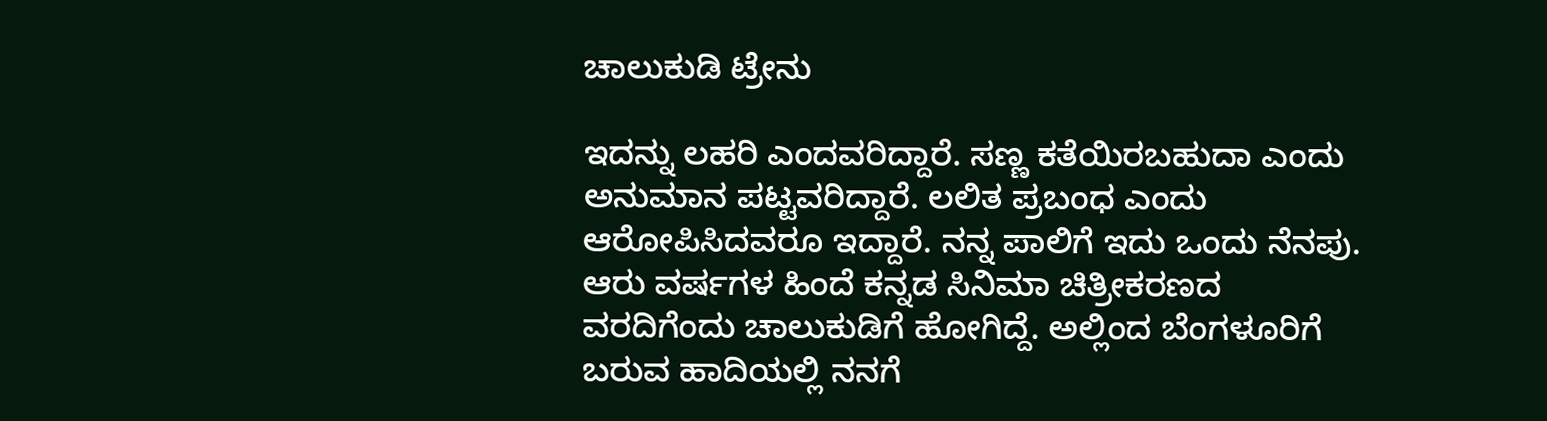ಚಾಲುಕುಡಿ ಟ್ರೇನು

ಇದನ್ನು ಲಹರಿ ಎಂದವರಿದ್ದಾರೆ. ಸಣ್ಣ ಕತೆಯಿರಬಹುದಾ ಎಂದು ಅನುಮಾನ ಪಟ್ಟವರಿದ್ದಾರೆ. ಲಲಿತ ಪ್ರಬಂಧ ಎಂದು ಆರೋಪಿಸಿದವರೂ ಇದ್ದಾರೆ. ನನ್ನ ಪಾಲಿಗೆ ಇದು ಒಂದು ನೆನಪು. ಆರು ವರ್ಷಗಳ ಹಿಂದೆ ಕನ್ನಡ ಸಿನಿಮಾ ಚಿತ್ರೀಕರಣದ ವರದಿಗೆಂದು ಚಾಲುಕುಡಿಗೆ ಹೋಗಿದ್ದೆ. ಅಲ್ಲಿಂದ ಬೆಂಗಳೂರಿಗೆ ಬರುವ ಹಾದಿಯಲ್ಲಿ ನನಗೆ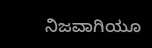ನಿಜವಾಗಿಯೂ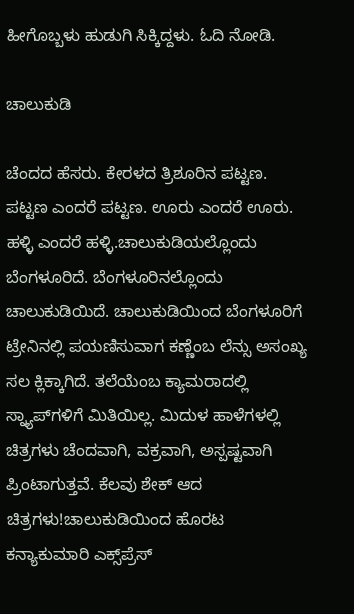ಹೀಗೊಬ್ಬಳು ಹುಡುಗಿ ಸಿಕ್ಕಿದ್ದಳು. ಓದಿ ನೋಡಿ.

ಚಾಲುಕುಡಿ

ಚೆಂದದ ಹೆಸರು. ಕೇರಳದ ತ್ರಿಶೂರಿನ ಪಟ್ಟಣ. ಪಟ್ಟಣ ಎಂದರೆ ಪಟ್ಟಣ. ಊರು ಎಂದರೆ ಊರು. ಹಳ್ಳಿ ಎಂದರೆ ಹಳ್ಳಿ.ಚಾಲುಕುಡಿಯಲ್ಲೊಂದು ಬೆಂಗಳೂರಿದೆ. ಬೆಂಗಳೂರಿನಲ್ಲೊಂದು ಚಾಲುಕುಡಿಯಿದೆ. ಚಾಲುಕುಡಿಯಿಂದ ಬೆಂಗಳೂರಿಗೆ ಟ್ರೇನಿನಲ್ಲಿ ಪಯಣಿಸುವಾಗ ಕಣ್ಣೆಂಬ ಲೆನ್ಸು ಅಸಂಖ್ಯ ಸಲ ಕ್ಲಿಕ್ಕಾಗಿದೆ. ತಲೆಯೆಂಬ ಕ್ಯಾಮರಾದಲ್ಲಿ ಸ್ನ್ಯಾಪ್‌ಗಳಿಗೆ ಮಿತಿಯಿಲ್ಲ. ಮಿದುಳ ಹಾಳೆಗಳಲ್ಲಿ ಚಿತ್ರಗಳು ಚೆಂದವಾಗಿ, ವಕ್ರವಾಗಿ, ಅಸ್ಪಷ್ಟವಾಗಿ ಪ್ರಿಂಟಾಗುತ್ತವೆ. ಕೆಲವು ಶೇಕ್‌ ಆದ ಚಿತ್ರಗಳು!ಚಾಲುಕುಡಿಯಿಂದ ಹೊರಟ ಕನ್ಯಾಕುಮಾರಿ ಎಕ್ಸ್‌ಪ್ರೆಸ್‌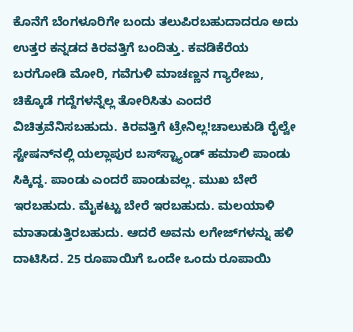ಕೊನೆಗೆ ಬೆಂಗಳೂರಿಗೇ ಬಂದು ತಲುಪಿರಬಹುದಾದರೂ ಅದು ಉತ್ತರ ಕನ್ನಡದ ಕಿರವತ್ತಿಗೆ ಬಂದಿತ್ತು. ಕವಡಿಕೆರೆಯ ಬರಗೋಡಿ ಮೋರಿ, ಗವೆಗುಳಿ ಮಾಚಣ್ಣನ ಗ್ಯಾರೇಜು, ಚಿಕ್ಕೊಡೆ ಗದ್ದೆಗಳನ್ನೆಲ್ಲ ತೋರಿಸಿತು ಎಂದರೆ ವಿಚಿತ್ರವೆನಿಸಬಹುದು. ಕಿರವತ್ತಿಗೆ ಟ್ರೇನಿಲ್ಲ!ಚಾಲುಕುಡಿ ರೈಲ್ವೇ ಸ್ಟೇಷನ್‌ನಲ್ಲಿ ಯಲ್ಲಾಪುರ ಬಸ್‌ಸ್ಟ್ಯಾಂಡ್‌ ಹಮಾಲಿ ಪಾಂಡು ಸಿಕ್ಕಿದ್ದ. ಪಾಂಡು ಎಂದರೆ ಪಾಂಡುವಲ್ಲ. ಮುಖ ಬೇರೆ ಇರಬಹುದು. ಮೈಕಟ್ಟು ಬೇರೆ ಇರಬಹುದು. ಮಲಯಾಳಿ ಮಾತಾಡುತ್ತಿರಬಹುದು. ಆದರೆ ಅವನು ಲಗೇಜ್‌ಗಳನ್ನು ಹಳಿ ದಾಟಿಸಿದ. 25 ರೂಪಾಯಿಗೆ ಒಂದೇ ಒಂದು ರೂಪಾಯಿ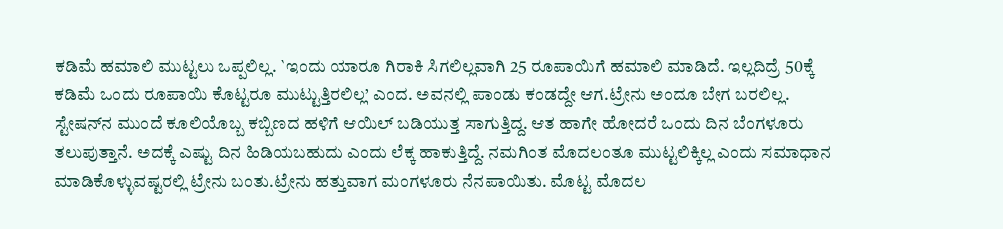ಕಡಿಮೆ ಹಮಾಲಿ ಮುಟ್ಟಲು ಒಪ್ಪಲಿಲ್ಲ. `ಇಂದು ಯಾರೂ ಗಿರಾಕಿ ಸಿಗಲಿಲ್ಲವಾಗಿ 25 ರೂಪಾಯಿಗೆ ಹಮಾಲಿ ಮಾಡಿದೆ. ಇಲ್ಲದಿದ್ರೆ 50ಕ್ಕೆ ಕಡಿಮೆ ಒಂದು ರೂಪಾಯಿ ಕೊಟ್ಟರೂ ಮುಟ್ಟುತ್ತಿರಲಿಲ್ಲ’ ಎಂದ. ಅವನಲ್ಲಿ ಪಾಂಡು ಕಂಡದ್ದೇ ಆಗ.ಟ್ರೇನು ಅಂದೂ ಬೇಗ ಬರಲಿಲ್ಲ. ಸ್ಟೇಷನ್‌ನ ಮುಂದೆ ಕೂಲಿಯೊಬ್ಬ ಕಬ್ಬಿಣದ ಹಳಿಗೆ ಆಯಿಲ್‌ ಬಡಿಯುತ್ತ ಸಾಗುತ್ತಿದ್ದ. ಆತ ಹಾಗೇ ಹೋದರೆ ಒಂದು ದಿನ ಬೆಂಗಳೂರು ತಲುಪುತ್ತಾನೆ. ಅದಕ್ಕೆ ಎಷ್ಟು ದಿನ ಹಿಡಿಯಬಹುದು ಎಂದು ಲೆಕ್ಕ ಹಾಕುತ್ತಿದ್ದೆ. ನಮಗಿಂತ ಮೊದಲಂತೂ ಮುಟ್ಟಲಿಕ್ಕಿಲ್ಲ ಎಂದು ಸಮಾಧಾನ ಮಾಡಿಕೊಳ್ಳುವಷ್ಟರಲ್ಲಿ ಟ್ರೇನು ಬಂತು.ಟ್ರೇನು ಹತ್ತುವಾಗ ಮಂಗಳೂರು ನೆನಪಾಯಿತು. ಮೊಟ್ಟ ಮೊದಲ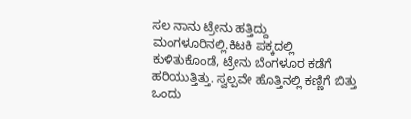ಸಲ ನಾನು ಟ್ರೇನು ಹತ್ತಿದ್ದು ಮಂಗಳೂರಿನಲ್ಲಿ.ಕಿಟಕಿ ಪಕ್ಕದಲ್ಲಿ ಕುಳಿತುಕೊಂಡೆ, ಟ್ರೇನು ಬೆಂಗಳೂರ ಕಡೆಗೆ ಹರಿಯುತ್ತಿತ್ತು. ಸ್ವಲ್ಪವೇ ಹೊತ್ತಿನಲ್ಲಿ ಕಣ್ಣಿಗೆ ಬಿತ್ತು ಒಂದು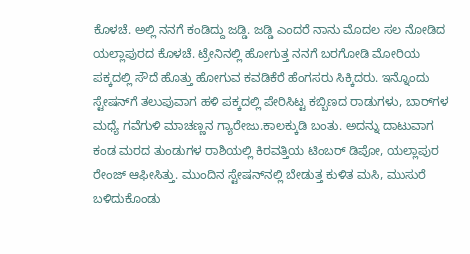ಕೊಳಚೆ. ಅಲ್ಲಿ ನನಗೆ ಕಂಡಿದ್ದು ಜಡ್ಡಿ. ಜಡ್ಡಿ ಎಂದರೆ ನಾನು ಮೊದಲ ಸಲ ನೋಡಿದ ಯಲ್ಲಾಪುರದ ಕೊಳಚೆ. ಟ್ರೇನಿನಲ್ಲಿ ಹೋಗುತ್ತ ನನಗೆ ಬರಗೋಡಿ ಮೋರಿಯ ಪಕ್ಕದಲ್ಲಿ ಸೌದೆ ಹೊತ್ತು ಹೋಗುವ ಕವಡಿಕೆರೆ ಹೆಂಗಸರು ಸಿಕ್ಕಿದರು. ಇನ್ನೊಂದು ಸ್ಟೇಷನ್‌ಗೆ ತಲುಪುವಾಗ ಹಳಿ ಪಕ್ಕದಲ್ಲಿ ಪೇರಿಸಿಟ್ಟ ಕಬ್ಬಿಣದ ರಾಡುಗಳು, ಬಾರ್‌ಗಳ ಮಧ್ಯೆ ಗವೆಗುಳಿ ಮಾಚಣ್ಣನ ಗ್ಯಾರೇಜು.ಕಾಲಕ್ಕುಡಿ ಬಂತು. ಅದನ್ನು ದಾಟುವಾಗ ಕಂಡ ಮರದ ತುಂಡುಗಳ ರಾಶಿಯಲ್ಲಿ ಕಿರವತ್ತಿಯ ಟಿಂಬರ್‌ ಡಿಪೋ, ಯಲ್ಲಾಪುರ ರೇಂಜ್‌ ಆಫೀಸಿತ್ತು. ಮುಂದಿನ ಸ್ಟೇಷನ್‌ನಲ್ಲಿ ಬೇಡುತ್ತ ಕುಳಿತ ಮಸಿ, ಮುಸುರೆ ಬಳಿದುಕೊಂಡು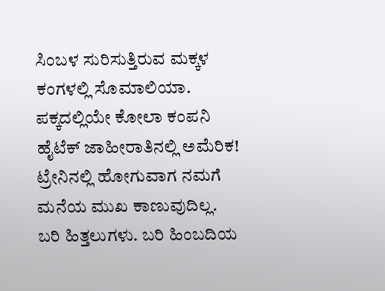ಸಿಂಬಳ ಸುರಿಸುತ್ತಿರುವ ಮಕ್ಕಳ ಕಂಗಳಲ್ಲಿ ಸೊಮಾಲಿಯಾ. ಪಕ್ಕದಲ್ಲಿಯೇ ಕೋಲಾ ಕಂಪನಿ ಹೈಟೆಕ್‌ ಜಾಹೀರಾತಿನಲ್ಲಿ ಅಮೆರಿಕ! ಟ್ರೇನಿನಲ್ಲಿ ಹೋಗುವಾಗ ನಮಗೆ ಮನೆಯ ಮುಖ ಕಾಣುವುದಿಲ್ಲ. ಬರಿ ಹಿತ್ತಲುಗಳು. ಬರಿ ಹಿಂಬದಿಯ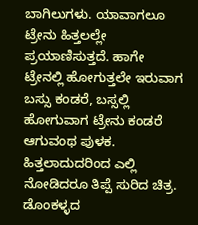ಬಾಗಿಲುಗಳು. ಯಾವಾಗಲೂ ಟ್ರೇನು ಹಿತ್ತಲಲ್ಲೇ ಪ್ರಯಾಣಿಸುತ್ತದೆ. ಹಾಗೇ ಟ್ರೇನಲ್ಲಿ ಹೋಗುತ್ತಲೇ ಇರುವಾಗ ಬಸ್ಸು ಕಂಡರೆ, ಬಸ್ಸಲ್ಲಿ ಹೋಗುವಾಗ ಟ್ರೇನು ಕಂಡರೆ ಆಗುವಂಥ ಪುಳಕ. ಹಿತ್ತಲಾದುದರಿಂದ ಎಲ್ಲಿ ನೋಡಿದರೂ ತಿಪ್ಪೆ ಸುರಿದ ಚಿತ್ರ. ಡೊಂಕಳ್ಳದ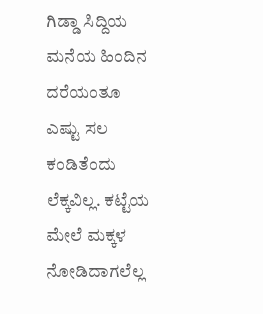ಗಿಡ್ಡಾ ಸಿದ್ದಿಯ ಮನೆಯ ಹಿಂದಿನ ದರೆಯಂತೂ ಎಷ್ಟು ಸಲ ಕಂಡಿತೆಂದು ಲೆಕ್ಕವಿಲ್ಲ. ಕಟ್ಟೆಯ ಮೇಲೆ ಮಕ್ಕಳ ನೋಡಿದಾಗಲೆಲ್ಲ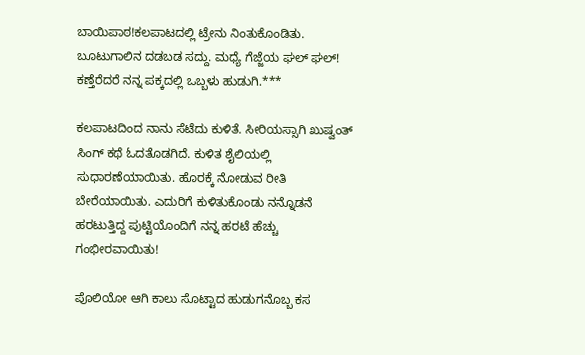ಬಾಯಿಪಾಠ!ಕಲಪಾಟದಲ್ಲಿ ಟ್ರೇನು ನಿಂತುಕೊಂಡಿತು. ಬೂಟುಗಾಲಿನ ದಡಬಡ ಸದ್ದು. ಮಧ್ಯೆ ಗೆಜ್ಜೆಯ ಘಲ್‌ ಘಲ್‌! ಕಣ್ತೆರೆದರೆ ನನ್ನ ಪಕ್ಕದಲ್ಲಿ ಒಬ್ಬಳು ಹುಡುಗಿ.***

ಕಲಪಾಟದಿಂದ ನಾನು ಸೆಟೆದು ಕುಳಿತೆ. ಸೀರಿಯಸ್ಸಾಗಿ ಖುಷ್ವಂತ್‌ ಸಿಂಗ್‌ ಕಥೆ ಓದತೊಡಗಿದೆ. ಕುಳಿತ ಶೈಲಿಯಲ್ಲಿ ಸುಧಾರಣೆಯಾಯಿತು. ಹೊರಕ್ಕೆ ನೋಡುವ ರೀತಿ ಬೇರೆಯಾಯಿತು. ಎದುರಿಗೆ ಕುಳಿತುಕೊಂಡು ನನ್ನೊಡನೆ ಹರಟುತ್ತಿದ್ದ ಪುಟ್ಟಿಯೊಂದಿಗೆ ನನ್ನ ಹರಟೆ ಹೆಚ್ಚು ಗಂಭೀರವಾಯಿತು!

ಪೊಲಿಯೋ ಆಗಿ ಕಾಲು ಸೊಟ್ಟಾದ ಹುಡುಗನೊಬ್ಬ ಕಸ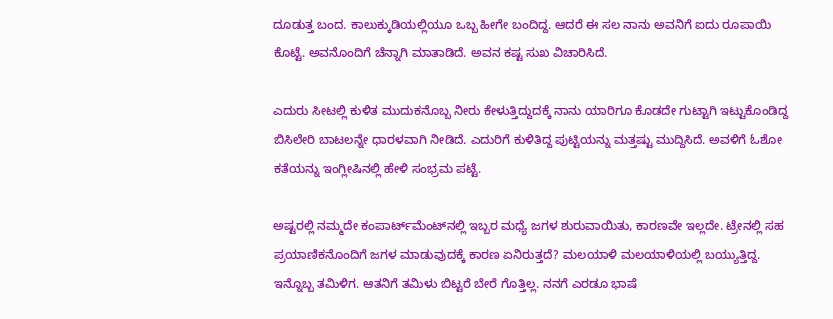ದೂಡುತ್ತ ಬಂದ. ಕಾಲುಕ್ಕುಡಿಯಲ್ಲಿಯೂ ಒಬ್ಬ ಹೀಗೇ ಬಂದಿದ್ದ. ಆದರೆ ಈ ಸಲ ನಾನು ಅವನಿಗೆ ಐದು ರೂಪಾಯಿ ಕೊಟ್ಟೆ. ಅವನೊಂದಿಗೆ ಚೆನ್ನಾಗಿ ಮಾತಾಡಿದೆ. ಅವನ ಕಷ್ಟ ಸುಖ ವಿಚಾರಿಸಿದೆ.

ಎದುರು ಸೀಟಲ್ಲಿ ಕುಳಿತ ಮುದುಕನೊಬ್ಬ ನೀರು ಕೇಳುತ್ತಿದ್ದುದಕ್ಕೆ ನಾನು ಯಾರಿಗೂ ಕೊಡದೇ ಗುಟ್ಟಾಗಿ ಇಟ್ಟುಕೊಂಡಿದ್ದ ಬಿಸಿಲೇರಿ ಬಾಟಲನ್ನೇ ಧಾರಳವಾಗಿ ನೀಡಿದೆ. ಎದುರಿಗೆ ಕುಳಿತಿದ್ದ ಪುಟ್ಟಿಯನ್ನು ಮತ್ತಷ್ಟು ಮುದ್ದಿಸಿದೆ. ಅವಳಿಗೆ ಓಶೋ ಕತೆಯನ್ನು ಇಂಗ್ಲೀಷಿನಲ್ಲಿ ಹೇಳಿ ಸಂಭ್ರಮ ಪಟ್ಟೆ.

ಅಷ್ಟರಲ್ಲಿ ನಮ್ಮದೇ ಕಂಪಾರ್ಟ್‌ಮೆಂಟ್‌ನಲ್ಲಿ ಇಬ್ಬರ ಮಧ್ಯೆ ಜಗಳ ಶುರುವಾಯಿತು, ಕಾರಣವೇ ಇಲ್ಲದೇ. ಟ್ರೇನಲ್ಲಿ ಸಹ ಪ್ರಯಾಣಿಕನೊಂದಿಗೆ ಜಗಳ ಮಾಡುವುದಕ್ಕೆ ಕಾರಣ ಏನಿರುತ್ತದೆ? ಮಲಯಾಳಿ ಮಲಯಾಳಿಯಲ್ಲಿ ಬಯ್ಯುತ್ತಿದ್ದ. ಇನ್ನೊಬ್ಬ ತಮಿಳಿಗ. ಆತನಿಗೆ ತಮಿಳು ಬಿಟ್ಟರೆ ಬೇರೆ ಗೊತ್ತಿಲ್ಲ. ನನಗೆ ಎರಡೂ ಭಾಷೆ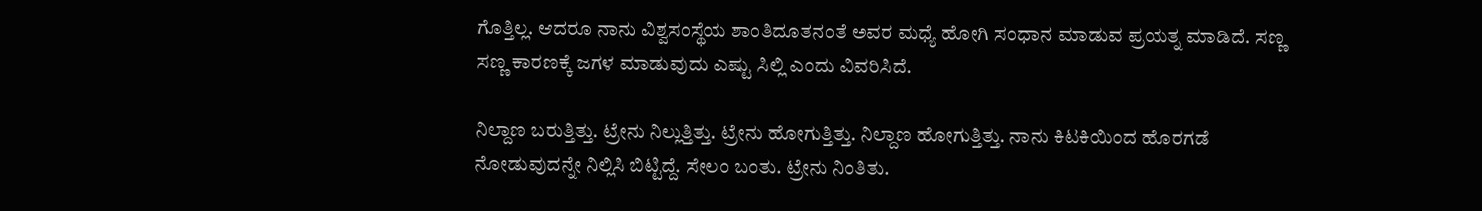ಗೊತ್ತಿಲ್ಲ. ಆದರೂ ನಾನು ವಿಶ್ವಸಂಸ್ಥೆಯ ಶಾಂತಿದೂತನಂತೆ ಅವರ ಮಧ್ಯೆ ಹೋಗಿ ಸಂಧಾನ ಮಾಡುವ ಪ್ರಯತ್ನ ಮಾಡಿದೆ. ಸಣ್ಣ ಸಣ್ಣ ಕಾರಣಕ್ಕೆ ಜಗಳ ಮಾಡುವುದು ಎಷ್ಟು ಸಿಲ್ಲಿ ಎಂದು ವಿವರಿಸಿದೆ.

ನಿಲ್ದಾಣ ಬರುತ್ತಿತ್ತು. ಟ್ರೇನು ನಿಲ್ಲುತ್ತಿತ್ತು. ಟ್ರೇನು ಹೋಗುತ್ತಿತ್ತು. ನಿಲ್ದಾಣ ಹೋಗುತ್ತಿತ್ತು. ನಾನು ಕಿಟಕಿಯಿಂದ ಹೊರಗಡೆ ನೋಡುವುದನ್ನೇ ನಿಲ್ಲಿಸಿ ಬಿಟ್ಟಿದ್ದೆ. ಸೇಲಂ ಬಂತು. ಟ್ರೇನು ನಿಂತಿತು.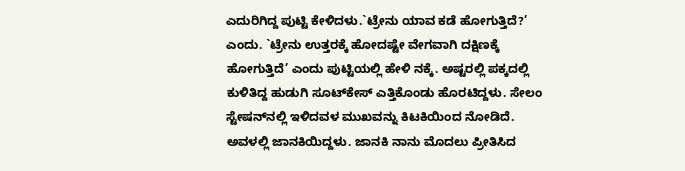ಎದುರಿಗಿದ್ದ ಪುಟ್ಟಿ ಕೇಳಿದಳು.`ಟ್ರೇನು ಯಾವ ಕಡೆ ಹೋಗುತ್ತಿದೆ?’ ಎಂದು. `ಟ್ರೇನು ಉತ್ತರಕ್ಕೆ ಹೋದಷ್ಟೇ ವೇಗವಾಗಿ ದಕ್ಷಿಣಕ್ಕೆ ಹೋಗುತ್ತಿದೆ’ ಎಂದು ಪುಟ್ಟಿಯಲ್ಲಿ ಹೇಳಿ ನಕ್ಕೆ. ಅಷ್ಟರಲ್ಲಿ ಪಕ್ಕದಲ್ಲಿ ಕುಳಿತಿದ್ದ ಹುಡುಗಿ ಸೂಟ್‌ಕೇಸ್‌ ಎತ್ತಿಕೊಂಡು ಹೊರಟಿದ್ದಳು. ಸೇಲಂ ಸ್ಟೇಷನ್‌ನಲ್ಲಿ ಇಳಿದವಳ ಮುಖವನ್ನು ಕಿಟಕಿಯಿಂದ ನೋಡಿದೆ. ಅವಳಲ್ಲಿ ಜಾನಕಿಯಿದ್ದಳು. ಜಾನಕಿ ನಾನು ಮೊದಲು ಪ್ರೀತಿಸಿದ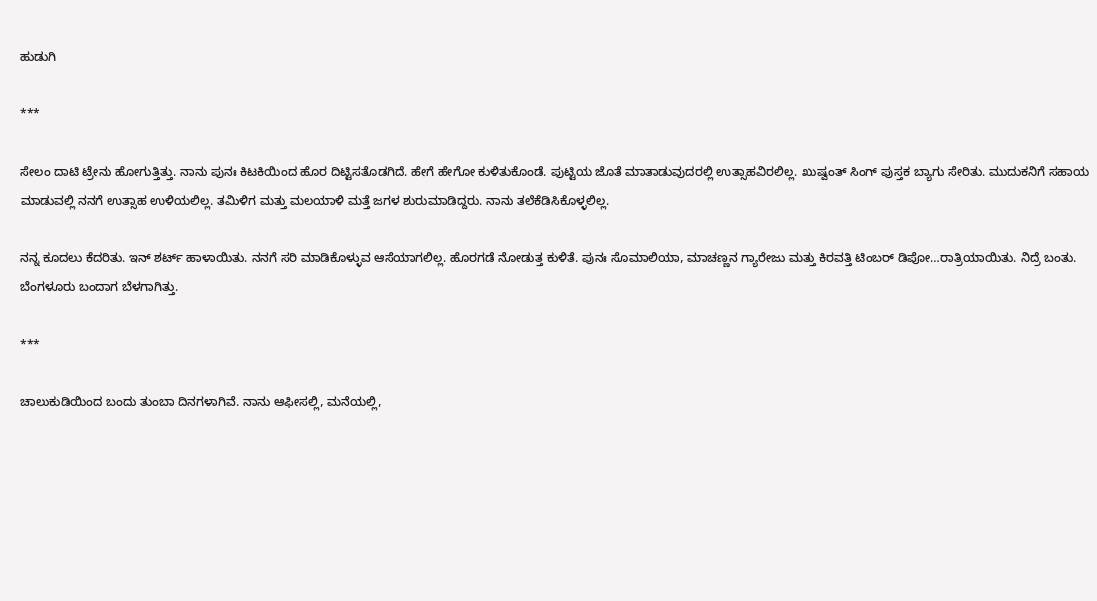ಹುಡುಗಿ

***

ಸೇಲಂ ದಾಟಿ ಟ್ರೇನು ಹೋಗುತ್ತಿತ್ತು. ನಾನು ಪುನಃ ಕಿಟಕಿಯಿಂದ ಹೊರ ದಿಟ್ಟಿಸತೊಡಗಿದೆ. ಹೇಗೆ ಹೇಗೋ ಕುಳಿತುಕೊಂಡೆ. ಪುಟ್ಟಿಯ ಜೊತೆ ಮಾತಾಡುವುದರಲ್ಲಿ ಉತ್ಸಾಹವಿರಲಿಲ್ಲ. ಖುಷ್ವಂತ್‌ ಸಿಂಗ್‌ ಪುಸ್ತಕ ಬ್ಯಾಗು ಸೇರಿತು. ಮುದುಕನಿಗೆ ಸಹಾಯ ಮಾಡುವಲ್ಲಿ ನನಗೆ ಉತ್ಸಾಹ ಉಳಿಯಲಿಲ್ಲ. ತಮಿಳಿಗ ಮತ್ತು ಮಲಯಾಳಿ ಮತ್ತೆ ಜಗಳ ಶುರುಮಾಡಿದ್ದರು. ನಾನು ತಲೆಕೆಡಿಸಿಕೊಳ್ಳಲಿಲ್ಲ.

ನನ್ನ ಕೂದಲು ಕೆದರಿತು. ಇನ್‌ ಶರ್ಟ್‌ ಹಾಳಾಯಿತು. ನನಗೆ ಸರಿ ಮಾಡಿಕೊಳ್ಳುವ ಆಸೆಯಾಗಲಿಲ್ಲ. ಹೊರಗಡೆ ನೋಡುತ್ತ ಕುಳಿತೆ. ಪುನಃ ಸೊಮಾಲಿಯಾ, ಮಾಚಣ್ಣನ ಗ್ಯಾರೇಜು ಮತ್ತು ಕಿರವತ್ತಿ ಟಿಂಬರ್‌ ಡಿಪೋ…ರಾತ್ರಿಯಾಯಿತು. ನಿದ್ರೆ ಬಂತು. ಬೆಂಗಳೂರು ಬಂದಾಗ ಬೆಳಗಾಗಿತ್ತು.

***

ಚಾಲುಕುಡಿಯಿಂದ ಬಂದು ತುಂಬಾ ದಿನಗಳಾಗಿವೆ. ನಾನು ಆಫೀಸಲ್ಲಿ, ಮನೆಯಲ್ಲಿ,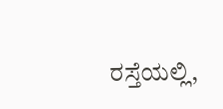ರಸ್ತೆಯಲ್ಲಿ,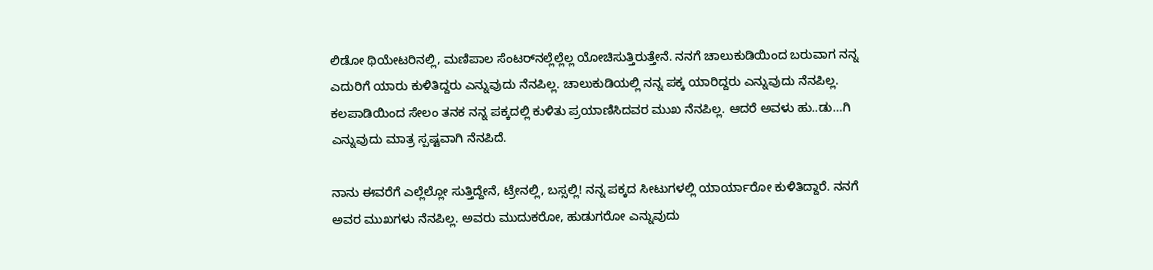ಲಿಡೋ ಥಿಯೇಟರಿನಲ್ಲಿ, ಮಣಿಪಾಲ ಸೆಂಟರ್‌ನಲ್ಲೆಲ್ಲೆಲ್ಲ ಯೋಚಿಸುತ್ತಿರುತ್ತೇನೆ. ನನಗೆ ಚಾಲುಕುಡಿಯಿಂದ ಬರುವಾಗ ನನ್ನ ಎದುರಿಗೆ ಯಾರು ಕುಳಿತಿದ್ದರು ಎನ್ನುವುದು ನೆನಪಿಲ್ಲ. ಚಾಲುಕುಡಿಯಲ್ಲಿ ನನ್ನ ಪಕ್ಕ ಯಾರಿದ್ದರು ಎನ್ನುವುದು ನೆನಪಿಲ್ಲ. ಕಲಪಾಡಿಯಿಂದ ಸೇಲಂ ತನಕ ನನ್ನ ಪಕ್ಕದಲ್ಲಿ ಕುಳಿತು ಪ್ರಯಾಣಿಸಿದವರ ಮುಖ ನೆನಪಿಲ್ಲ. ಆದರೆ ಅವಳು ಹು..ಡು…ಗಿ ಎನ್ನುವುದು ಮಾತ್ರ ಸ್ಪಷ್ಟವಾಗಿ ನೆನಪಿದೆ.

ನಾನು ಈವರೆಗೆ ಎಲ್ಲೆಲ್ಲೋ ಸುತ್ತಿದ್ದೇನೆ, ಟ್ರೇನಲ್ಲಿ, ಬಸ್ಸಲ್ಲಿ! ನನ್ನ ಪಕ್ಕದ ಸೀಟುಗಳಲ್ಲಿ ಯಾರ್ಯಾರೋ ಕುಳಿತಿದ್ದಾರೆ. ನನಗೆ ಅವರ ಮುಖಗಳು ನೆನಪಿಲ್ಲ. ಅವರು ಮುದುಕರೋ, ಹುಡುಗರೋ ಎನ್ನುವುದು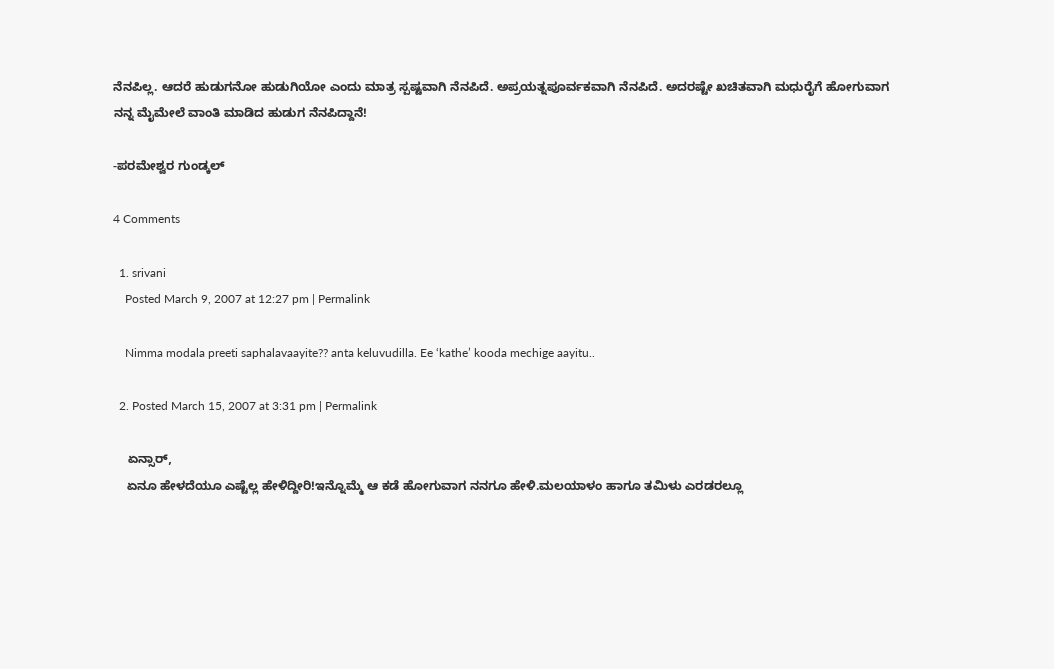ನೆನಪಿಲ್ಲ. ಆದರೆ ಹುಡುಗನೋ ಹುಡುಗಿಯೋ ಎಂದು ಮಾತ್ರ ಸ್ಪಷ್ಟವಾಗಿ ನೆನಪಿದೆ. ಅಪ್ರಯತ್ನಪೂರ್ವಕವಾಗಿ ನೆನಪಿದೆ. ಅದರಷ್ಟೇ ಖಚಿತವಾಗಿ ಮಧುರೈಗೆ ಹೋಗುವಾಗ ನನ್ನ ಮೈಮೇಲೆ ವಾಂತಿ ಮಾಡಿದ ಹುಡುಗ ನೆನಪಿದ್ದಾನೆ!

-ಪರಮೇಶ್ವರ ಗುಂಡ್ಕಲ್‌

4 Comments

  1. srivani
    Posted March 9, 2007 at 12:27 pm | Permalink

    Nimma modala preeti saphalavaayite?? anta keluvudilla. Ee ‘kathe’ kooda mechige aayitu..

  2. Posted March 15, 2007 at 3:31 pm | Permalink

    ಏನ್ಸಾರ್,
    ಏನೂ ಹೇಳದೆಯೂ ಎಷ್ಟೆಲ್ಲ ಹೇಳಿದ್ದೀರಿ!ಇನ್ನೊಮ್ಮೆ ಆ ಕಡೆ ಹೋಗುವಾಗ ನನಗೂ ಹೇಳಿ.ಮಲಯಾಳಂ ಹಾಗೂ ತಮಿಳು ಎರಡರಲ್ಲೂ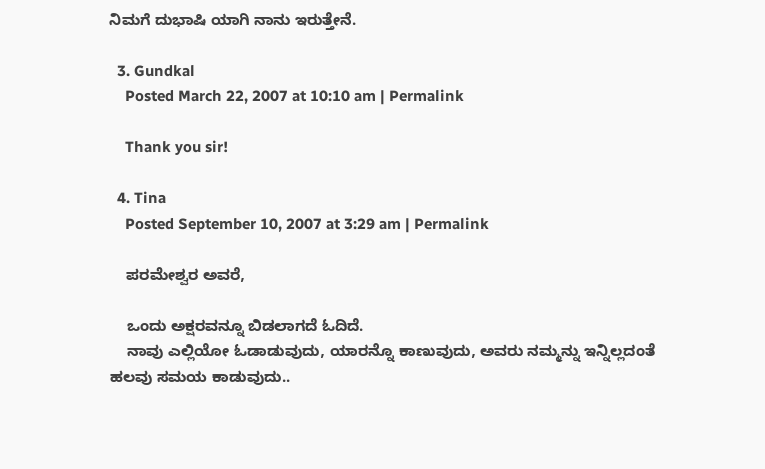ನಿಮಗೆ ದುಭಾಷಿ ಯಾಗಿ ನಾನು ಇರುತ್ತೇನೆ.

  3. Gundkal
    Posted March 22, 2007 at 10:10 am | Permalink

    Thank you sir!

  4. Tina
    Posted September 10, 2007 at 3:29 am | Permalink

    ಪರಮೇಶ್ವರ ಅವರೆ,

    ಒಂದು ಅಕ್ಷರವನ್ನೂ ಬಿಡಲಾಗದೆ ಓದಿದೆ.
    ನಾವು ಎಲ್ಲಿಯೋ ಓಡಾಡುವುದು, ಯಾರನ್ನೊ ಕಾಣುವುದು, ಅವರು ನಮ್ಮನ್ನು ಇನ್ನಿಲ್ಲದಂತೆ ಹಲವು ಸಮಯ ಕಾಡುವುದು..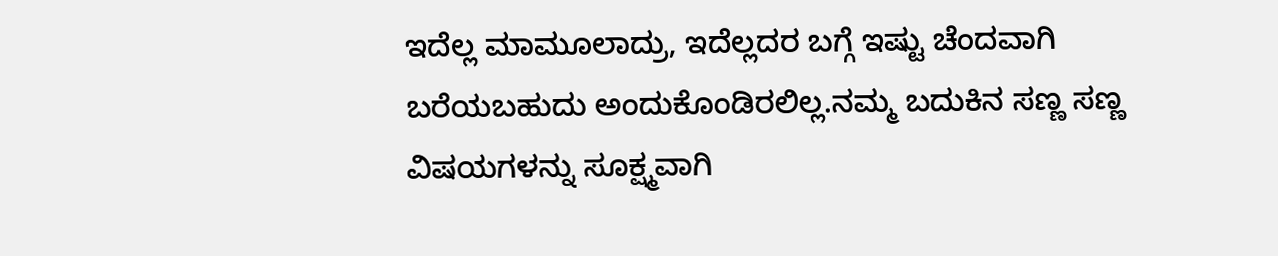ಇದೆಲ್ಲ ಮಾಮೂಲಾದ್ರು, ಇದೆಲ್ಲದರ ಬಗ್ಗೆ ಇಷ್ಟು ಚೆಂದವಾಗಿ ಬರೆಯಬಹುದು ಅಂದುಕೊಂಡಿರಲಿಲ್ಲ.ನಮ್ಮ ಬದುಕಿನ ಸಣ್ಣ ಸಣ್ಣ ವಿಷಯಗಳನ್ನು ಸೂಕ್ಷ್ಮವಾಗಿ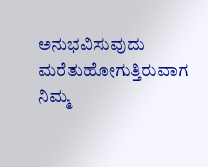ಅನುಭವಿಸುವುದು ಮರೆತುಹೋಗುತ್ತಿರುವಾಗ ನಿಮ್ಮ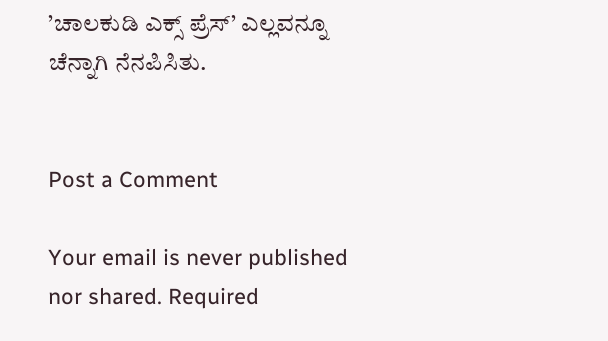’ಚಾಲಕುಡಿ ಎಕ್ಸ್ ಪ್ರೆಸ್’ ಎಲ್ಲವನ್ನೂ ಚೆನ್ನಾಗಿ ನೆನಪಿಸಿತು.


Post a Comment

Your email is never published nor shared. Required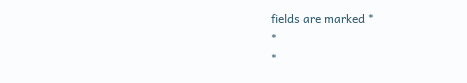fields are marked *
*
*